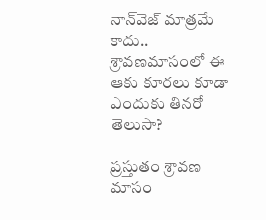నాన్‌వెజ్ మాత్రమే కాదు.. శ్రావణమాసంలో ఈ ఆకు కూరలు కూడా ఎందుకు తినరో తెలుసా?

ప్రస్తుతం శ్రావణ మాసం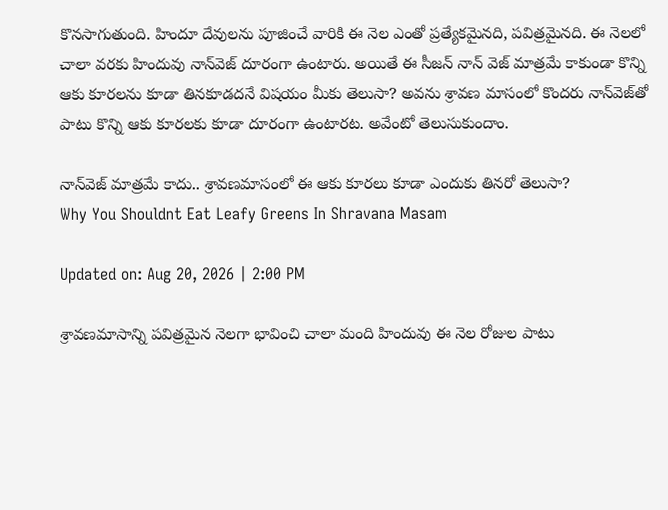కొనసాగుతుంది. హిందూ దేవులను పూజించే వారికి ఈ నెల ఎంతో ప్రత్యేకమైనది, పవిత్రమైనది. ఈ నెలలో చాలా వరకు హిందువు నాన్‌వెజ్‌ దూరంగా ఉంటారు. అయితే ఈ సీజన్‌ నాన్‌ వెజ్ మాత్రమే కాకుండా కొన్ని ఆకు కూరలను కూడా తినకూడదనే విషయం మీకు తెలుసా? అవను శ్రావణ మాసంలో కొందరు నాన్‌వెజ్‌తో పాటు కొన్ని ఆకు కూరలకు కూడా దూరంగా ఉంటారట. అవేంటో తెలుసుకుందాం.

నాన్‌వెజ్ మాత్రమే కాదు.. శ్రావణమాసంలో ఈ ఆకు కూరలు కూడా ఎందుకు తినరో తెలుసా?
Why You Shouldnt Eat Leafy Greens In Shravana Masam

Updated on: Aug 20, 2026 | 2:00 PM

శ్రావణమాసాన్ని పవిత్రమైన నెలగా భావించి చాలా మంది హిందువు ఈ నెల రోజుల పాటు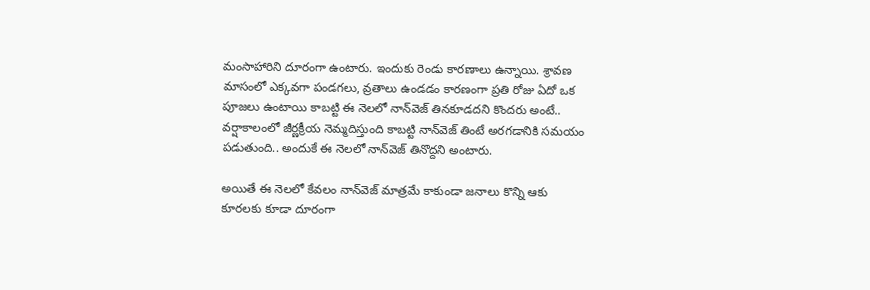మంసాహారిని దూరంగా ఉంటారు. ఇందుకు రెండు కారణాలు ఉన్నాయి. శ్రావణ మాసంలో ఎక్కవగా పండగలు, వ్రతాలు ఉండడం కారణంగా ప్రతి రోజు ఏదో ఒక పూజలు ఉంటాయి కాబట్టి ఈ నెలలో నాన్‌వెజ్ తినకూడదని కొందరు అంటే.. వర్షాకాలంలో జీర్ణక్రీయ నెమ్మదిస్తుంది కాబట్టి నాన్‌వెజ్ తింటే అరగడానికి సమయం పడుతుంది.. అందుకే ఈ నెలలో నాన్‌వెజ్ తినొద్దని అంటారు.

అయితే ఈ నెలలో కేవలం నాన్‌వెజ్ మాత్రమే కాకుండా జనాలు కొన్ని ఆకు కూరలకు కూడా దూరంగా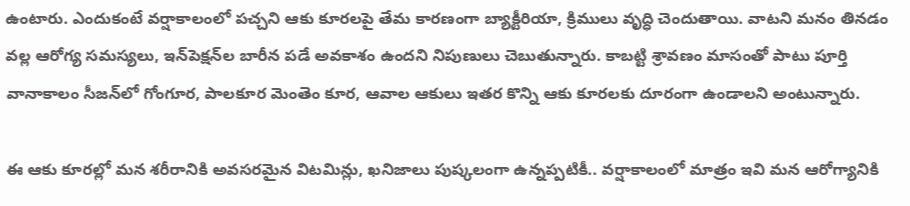ఉంటారు. ఎందుకంటే వర్షాకాలంలో పచ్చని ఆకు కూరలపై తేమ కారణంగా బ్యాక్టీరియా, క్రిములు వృద్ధి చెందుతాయి. వాటని మనం తినడం వల్ల ఆరోగ్య సమస్యలు, ఇన్‌పెక్షన్‌ల బారీన పడే అవకాశం ఉందని నిపుణులు చెబుతున్నారు. కాబట్టి శ్రావణం మాసంతో పాటు పూర్తి వానాకాలం సీజన్‌లో గోంగూర, పాలకూర మెంతెం కూర, ఆవాల ఆకులు ఇతర కొన్ని ఆకు కూరలకు దూరంగా ఉండాలని అంటున్నారు.

ఈ ఆకు కూరల్లో మన శరీరానికి అవసరమైన విటమిన్లు, ఖనిజాలు పుష్కలంగా ఉన్నప్పటికీ.. వర్షాకాలంలో మాత్రం ఇవి మన ఆరోగ్యానికి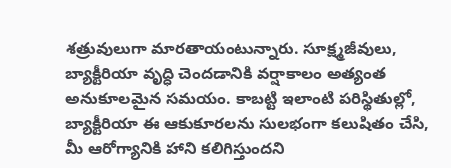శత్రువులుగా మారతాయంటున్నారు. సూక్ష్మజీవులు, బ్యాక్టీరియా వృద్ధి చెందడానికి వర్షాకాలం అత్యంత అనుకూలమైన సమయం. కాబట్టి ఇలాంటి పరిస్థితుల్లో, బ్యాక్టీరియా ఈ ఆకుకూరలను సులభంగా కలుషితం చేసి, మీ ఆరోగ్యానికి హాని కలిగిస్తుందని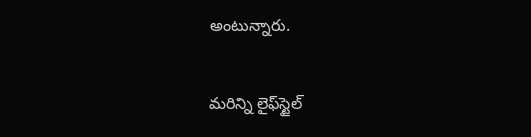అంటున్నారు.

మరిన్ని లైఫ్‌స్టైల్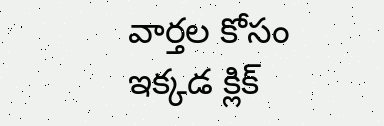వార్తల కోసం ఇక్కడ క్లిక్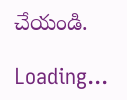చేయండి.

Loading...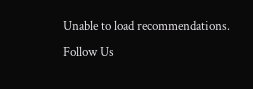Unable to load recommendations.
Follow Us